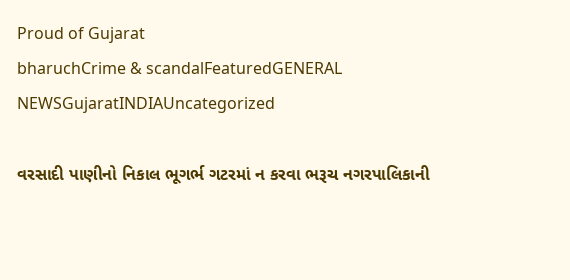Proud of Gujarat
bharuchCrime & scandalFeaturedGENERAL NEWSGujaratINDIAUncategorized

વરસાદી પાણીનો નિકાલ ભૂગર્ભ ગટરમાં ન કરવા ભરૂચ નગરપાલિકાની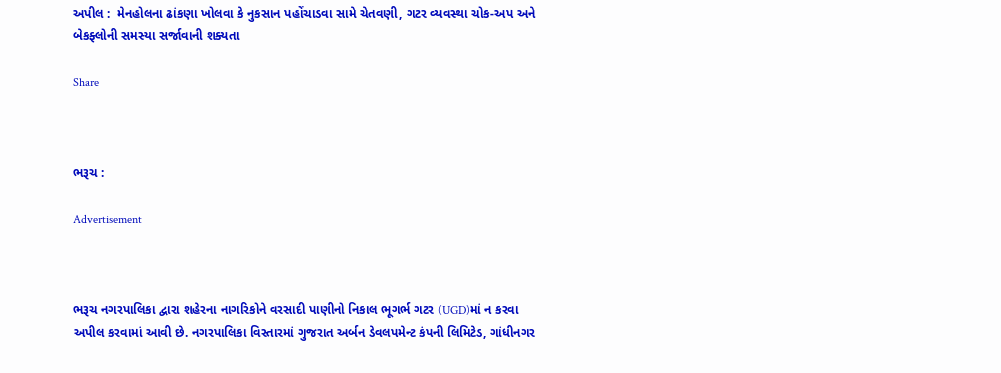અપીલ :  મેનહોલના ઢાંકણા ખોલવા કે નુકસાન પહોંચાડવા સામે ચેતવણી, ગટર વ્યવસ્થા ચોક-અપ અને બેકફ્લોની સમસ્યા સર્જાવાની શક્યતા

Share



ભરૂચ :

Advertisement



ભરૂચ નગરપાલિકા દ્વારા શહેરના નાગરિકોને વરસાદી પાણીનો નિકાલ ભૂગર્ભ ગટર (UGD)માં ન કરવા અપીલ કરવામાં આવી છે. નગરપાલિકા વિસ્તારમાં ગુજરાત અર્બન ડેવલપમેન્ટ કંપની લિમિટેડ, ગાંધીનગર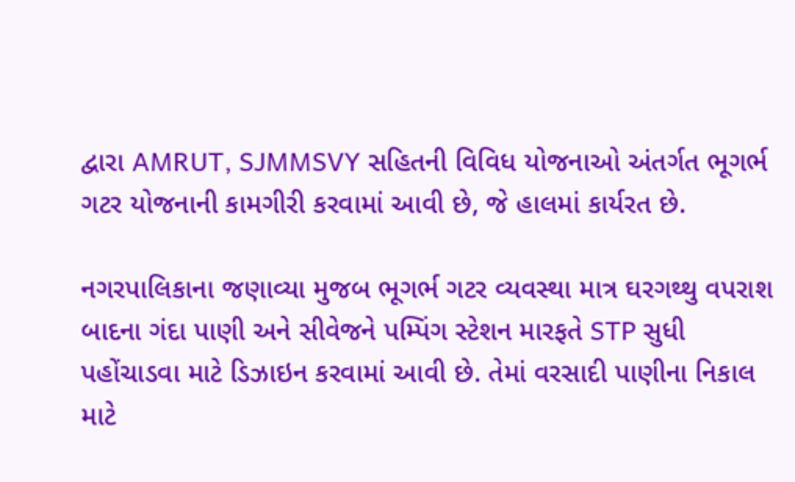દ્વારા AMRUT, SJMMSVY સહિતની વિવિધ યોજનાઓ અંતર્ગત ભૂગર્ભ ગટર યોજનાની કામગીરી કરવામાં આવી છે, જે હાલમાં કાર્યરત છે.

નગરપાલિકાના જણાવ્યા મુજબ ભૂગર્ભ ગટર વ્યવસ્થા માત્ર ઘરગથ્થુ વપરાશ બાદના ગંદા પાણી અને સીવેજને પમ્પિંગ સ્ટેશન મારફતે STP સુધી પહોંચાડવા માટે ડિઝાઇન કરવામાં આવી છે. તેમાં વરસાદી પાણીના નિકાલ માટે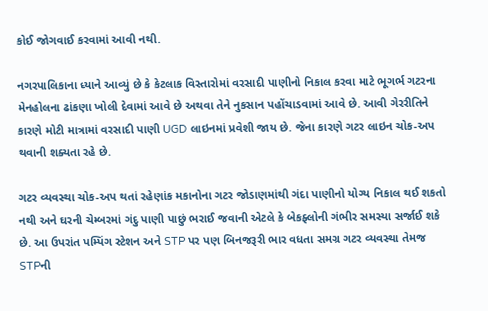કોઈ જોગવાઈ કરવામાં આવી નથી.

નગરપાલિકાના ધ્યાને આવ્યું છે કે કેટલાક વિસ્તારોમાં વરસાદી પાણીનો નિકાલ કરવા માટે ભૂગર્ભ ગટરના મેનહોલના ઢાંકણા ખોલી દેવામાં આવે છે અથવા તેને નુકસાન પહોંચાડવામાં આવે છે. આવી ગેરરીતિને કારણે મોટી માત્રામાં વરસાદી પાણી UGD લાઇનમાં પ્રવેશી જાય છે. જેના કારણે ગટર લાઇન ચોક-અપ થવાની શક્યતા રહે છે.

ગટર વ્યવસ્થા ચોક-અપ થતાં રહેણાંક મકાનોના ગટર જોડાણમાંથી ગંદા પાણીનો યોગ્ય નિકાલ થઈ શકતો નથી અને ઘરની ચેમ્બરમાં ગંદુ પાણી પાછું ભરાઈ જવાની એટલે કે બેકફ્લોની ગંભીર સમસ્યા સર્જાઈ શકે છે. આ ઉપરાંત પમ્પિંગ સ્ટેશન અને STP પર પણ બિનજરૂરી ભાર વધતા સમગ્ર ગટર વ્યવસ્થા તેમજ STPની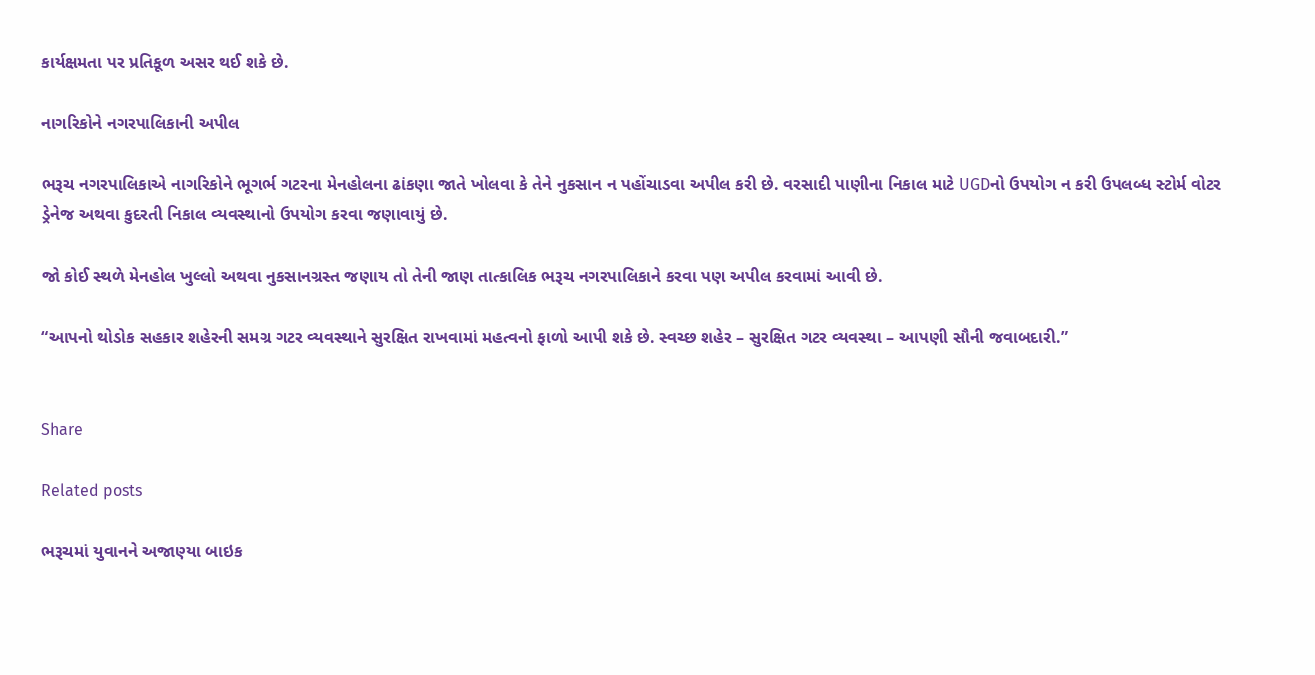કાર્યક્ષમતા પર પ્રતિકૂળ અસર થઈ શકે છે.

નાગરિકોને નગરપાલિકાની અપીલ

ભરૂચ નગરપાલિકાએ નાગરિકોને ભૂગર્ભ ગટરના મેનહોલના ઢાંકણા જાતે ખોલવા કે તેને નુકસાન ન પહોંચાડવા અપીલ કરી છે. વરસાદી પાણીના નિકાલ માટે UGDનો ઉપયોગ ન કરી ઉપલબ્ધ સ્ટોર્મ વોટર ડ્રેનેજ અથવા કુદરતી નિકાલ વ્યવસ્થાનો ઉપયોગ કરવા જણાવાયું છે.

જો કોઈ સ્થળે મેનહોલ ખુલ્લો અથવા નુકસાનગ્રસ્ત જણાય તો તેની જાણ તાત્કાલિક ભરૂચ નગરપાલિકાને કરવા પણ અપીલ કરવામાં આવી છે.

“આપનો થોડોક સહકાર શહેરની સમગ્ર ગટર વ્યવસ્થાને સુરક્ષિત રાખવામાં મહત્વનો ફાળો આપી શકે છે. સ્વચ્છ શહેર – સુરક્ષિત ગટર વ્યવસ્થા – આપણી સૌની જવાબદારી.”


Share

Related posts

ભરૂચમાં યુવાનને અજાણ્યા બાઇક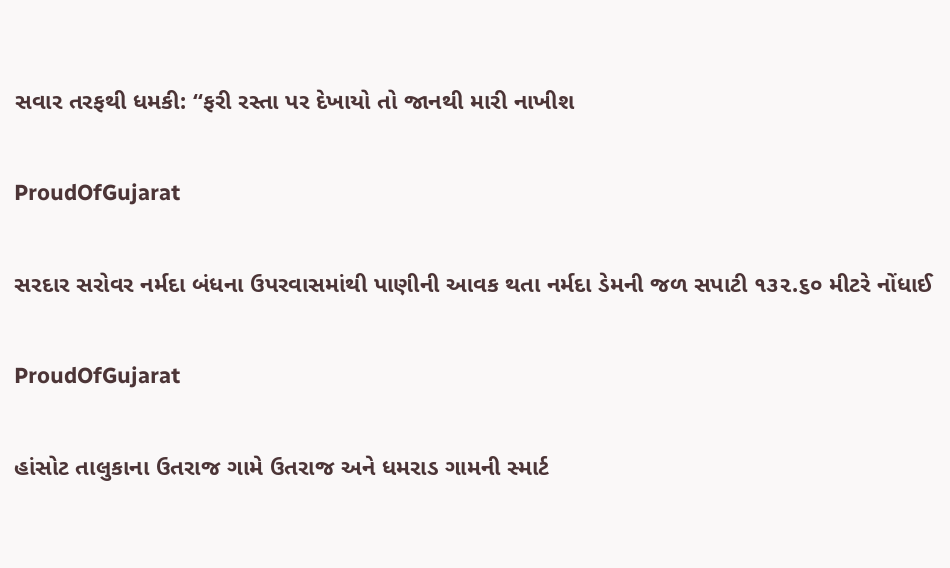સવાર તરફથી ધમકી: “ફરી રસ્તા પર દેખાયો તો જાનથી મારી નાખીશ

ProudOfGujarat

સરદાર સરોવર નર્મદા બંધના ઉપરવાસમાંથી પાણીની આવક થતા નર્મદા ડેમની જળ સપાટી ૧૩૨.૬૦ મીટરે નોંધાઈ

ProudOfGujarat

હાંસોટ તાલુકાના ઉતરાજ ગામે ઉતરાજ અને ધમરાડ ગામની સ્માર્ટ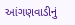આંગણવાડીનું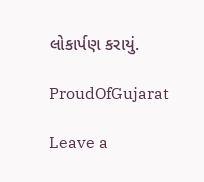લોકાર્પણ કરાયું.

ProudOfGujarat

Leave a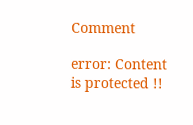Comment

error: Content is protected !!